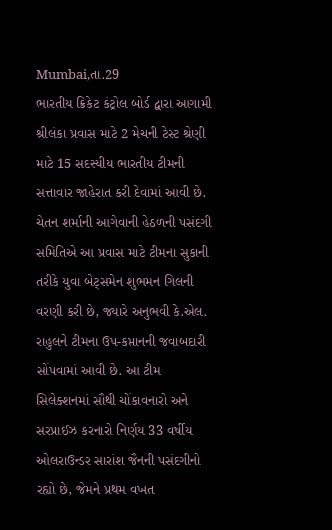Mumbai,તા.29
ભારતીય ક્રિકેટ કંટ્રોલ બોર્ડ દ્વારા આગામી શ્રીલંકા પ્રવાસ માટે 2 મેચની ટેસ્ટ શ્રેણી માટે 15 સદસ્યીય ભારતીય ટીમની સત્તાવાર જાહેરાત કરી દેવામાં આવી છે. ચેતન શર્માની આગેવાની હેઠળની પસંદગી સમિતિએ આ પ્રવાસ માટે ટીમના સુકાની તરીકે યુવા બેટ્સમેન શુભમન ગિલની વરણી કરી છે, જ્યારે અનુભવી કે.એલ. રાહુલને ટીમના ઉપ-કપ્તાનની જવાબદારી સોંપવામાં આવી છે. આ ટીમ સિલેક્શનમાં સૌથી ચોંકાવનારો અને સરપ્રાઈઝ કરનારો નિર્ણય 33 વર્ષીય ઓલરાઉન્ડર સારાંશ જૈનની પસંદગીનો રહ્યો છે, જેમને પ્રથમ વખત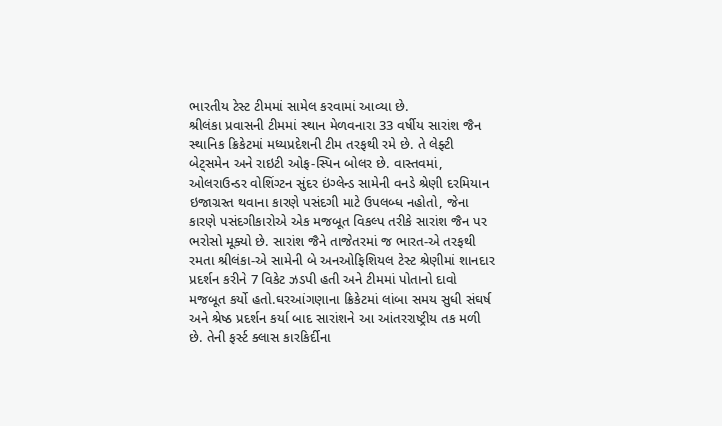ભારતીય ટેસ્ટ ટીમમાં સામેલ કરવામાં આવ્યા છે.
શ્રીલંકા પ્રવાસની ટીમમાં સ્થાન મેળવનારા 33 વર્ષીય સારાંશ જૈન સ્થાનિક ક્રિકેટમાં મધ્યપ્રદેશની ટીમ તરફથી રમે છે. તે લેફ્ટી બેટ્સમેન અને રાઇટી ઓફ-સ્પિન બોલર છે. વાસ્તવમાં, ઓલરાઉન્ડર વોશિંગ્ટન સુંદર ઇંગ્લેન્ડ સામેની વનડે શ્રેણી દરમિયાન ઇજાગ્રસ્ત થવાના કારણે પસંદગી માટે ઉપલબ્ધ નહોતો, જેના કારણે પસંદગીકારોએ એક મજબૂત વિકલ્પ તરીકે સારાંશ જૈન પર ભરોસો મૂક્યો છે. સારાંશ જૈને તાજેતરમાં જ ભારત-એ તરફથી રમતા શ્રીલંકા-એ સામેની બે અનઓફિશિયલ ટેસ્ટ શ્રેણીમાં શાનદાર પ્રદર્શન કરીને 7 વિકેટ ઝડપી હતી અને ટીમમાં પોતાનો દાવો મજબૂત કર્યો હતો.ઘરઆંગણાના ક્રિકેટમાં લાંબા સમય સુધી સંઘર્ષ અને શ્રેષ્ઠ પ્રદર્શન કર્યા બાદ સારાંશને આ આંતરરાષ્ટ્રીય તક મળી છે. તેની ફર્સ્ટ ક્લાસ કારકિર્દીના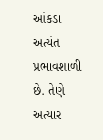આંકડા અત્યંત પ્રભાવશાળી છે. તેણે અત્યાર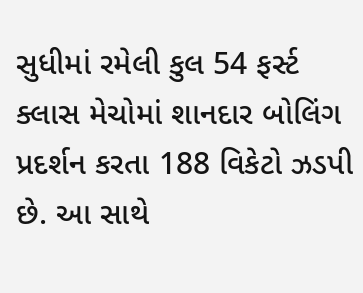સુધીમાં રમેલી કુલ 54 ફર્સ્ટ ક્લાસ મેચોમાં શાનદાર બોલિંગ પ્રદર્શન કરતા 188 વિકેટો ઝડપી છે. આ સાથે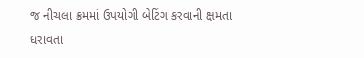જ નીચલા ક્રમમાં ઉપયોગી બેટિંગ કરવાની ક્ષમતા ધરાવતા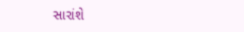સારાંશે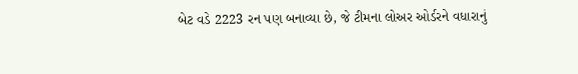બેટ વડે 2223 રન પણ બનાવ્યા છે, જે ટીમના લોઅર ઓર્ડરને વધારાનું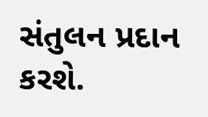સંતુલન પ્રદાન કરશે.